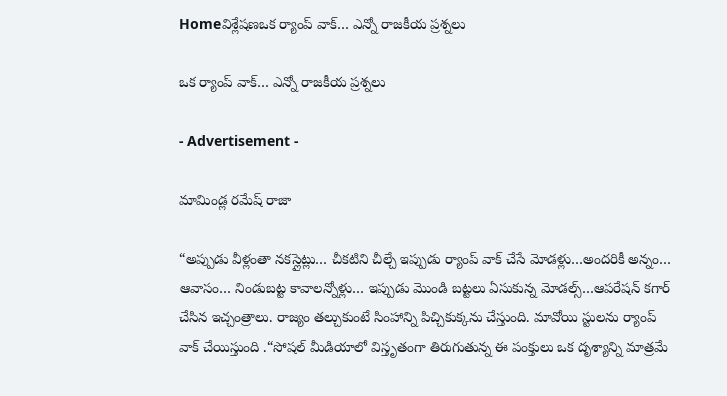Homeవిశ్లేషణఒక ర్యాంప్ వాక్… ఎన్నో రాజకీయ ప్రశ్నలు

ఒక ర్యాంప్ వాక్… ఎన్నో రాజకీయ ప్రశ్నలు

- Advertisement -

మామిండ్ల రమేష్ రాజా

“అప్పుడు వీళ్లంతా నకస్లైట్లు… చీకటిని చీల్చే ఇప్పుడు ర్యాంప్ వాక్ చేసే మోడళ్లు…అందరికీ అన్నం… ఆవాసం… నిండుబట్ట కావాలన్నోళ్లు… ఇప్పుడు మొండి బట్టలు ఏసుకున్న మోడల్స్‌…ఆపరేషన్ కగార్ చేసిన ఇచ్చంత్రాలు. రాజ్యం తల్చుకుంటే సింహాన్ని పిచ్చికుక్కను చేస్తుంది. మావోయి స్టులను ర్యాంప్ వాక్ చేయిస్తుంది .“సోషల్ మీడియాలో విస్తృతంగా తిరుగుతున్న ఈ పంక్తులు ఒక దృశ్యాన్ని మాత్రమే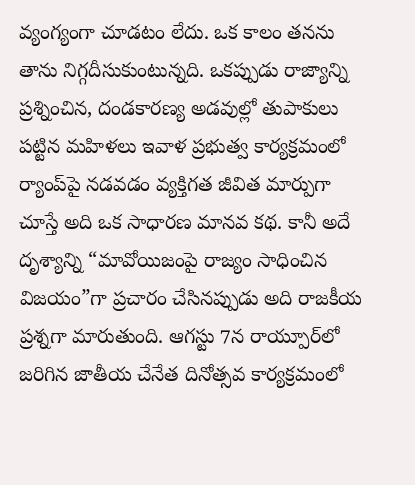వ్యంగ్యంగా చూడటం లేదు. ఒక కాలం తనను తాను నిగ్గదీసుకుంటున్నది. ఒకప్పుడు రాజ్యాన్ని ప్రశ్నించిన, దండకారణ్య అడవుల్లో తుపాకులు పట్టిన మహిళలు ఇవాళ ప్రభుత్వ కార్యక్రమంలో ర్యాంప్‌పై నడవడం వ్యక్తిగత జీవిత మార్పుగా చూస్తే అది ఒక సాధారణ మానవ కథ. కానీ అదే దృశ్యాన్ని “మావోయిజంపై రాజ్యం సాధించిన విజయం”గా ప్రచారం చేసినప్పుడు అది రాజకీయ ప్రశ్నగా మారుతుంది. ఆగస్టు 7న రాయ్పూర్‌లో జరిగిన జాతీయ చేనేత దినోత్సవ కార్యక్రమంలో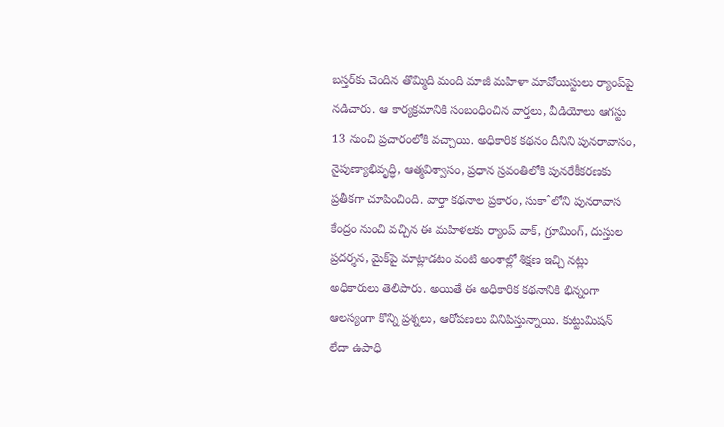బస్తర్‌కు చెందిన తొమ్మిది మంది మాజీ మహిళా మావోయిస్టులు ర్యాంప్‌పై నడిచారు. ఆ కార్యక్రమానికి సంబంధించిన వార్తలు, వీడియోలు ఆగస్టు 13 నుంచి ప్రచారంలోకి వచ్చాయి. అధికారిక కథనం దీనిని పునరావాసం, నైపుణ్యాభివృద్ధి, ఆత్మవిశ్వాసం, ప్రధాన స్రవంతిలోకి పునరేకీకరణకు ప్రతీకగా చూపించింది. వార్తా కథనాల ప్రకారం, సుకాˆలోని పునరావాస కేంద్రం నుంచి వచ్చిన ఈ మహిళలకు ర్యాంప్ వాక్, గ్రూమింగ్, దుస్తుల ప్రదర్శన, మైక్‌పై మాట్లాడటం వంటి అంశాల్లో శిక్షణ ఇచ్చి నట్లు అధికారులు తెలిపారు. అయితే ఈ అధికారిక కథనానికి భిన్నంగా ఆలస్యంగా కొన్ని ప్రశ్నలు, ఆరోపణలు వినిపిస్తున్నాయి. కుట్టుమిషన్ లేదా ఉపాధి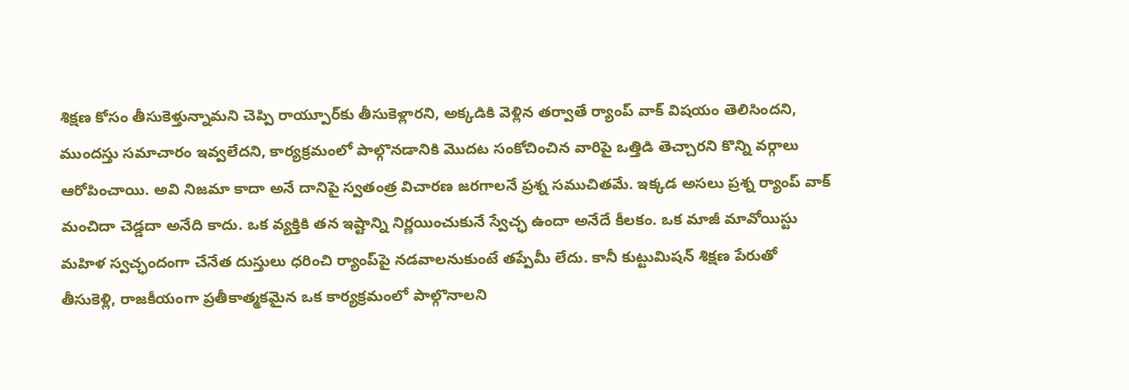శిక్షణ కోసం తీసుకెళ్తున్నామని చెప్పి రాయ్పూర్‌కు తీసుకెళ్లారని, అక్కడికి వెళ్లిన తర్వాతే ర్యాంప్ వాక్ విషయం తెలిసిందని, ముందస్తు సమాచారం ఇవ్వలేదని, కార్యక్రమంలో పాల్గొనడానికి మొదట సంకోచించిన వారిపై ఒత్తిడి తెచ్చారని కొన్ని వర్గాలు ఆరోపించాయి. అవి నిజమా కాదా అనే దానిపై స్వతంత్ర విచారణ జరగాలనే ప్రశ్న సముచితమే. ఇక్కడ అసలు ప్రశ్న ర్యాంప్ వాక్ మంచిదా చెడ్డదా అనేది కాదు. ఒక వ్యక్తికి తన ఇష్టాన్ని నిర్ణయించుకునే స్వేచ్ఛ ఉందా అనేదే కీలకం. ఒక మాజీ మావోయిస్టు మహిళ స్వచ్ఛందంగా చేనేత దుస్తులు ధరించి ర్యాంప్‌పై నడవాలనుకుంటే తప్పేమీ లేదు. కానీ కుట్టుమిషన్ శిక్షణ పేరుతో తీసుకెళ్లి, రాజకీయంగా ప్రతీకాత్మకమైన ఒక కార్యక్రమంలో పాల్గొనాలని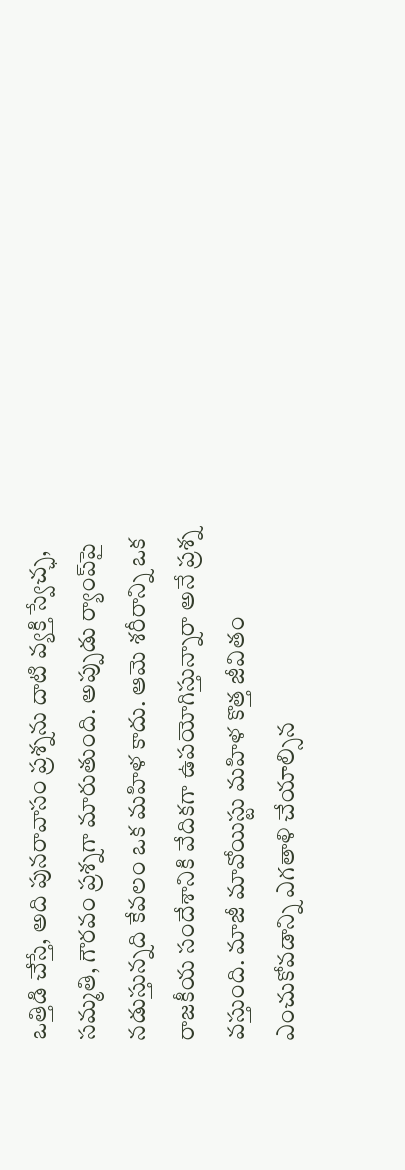ఒత్తిడి చేస్తే, అది పునరావాసం ప్రశ్నను దాటి వ్యక్తి స్వేచ్ఛ, సమ్మతి, గౌరవం ప్రశ్నగా మారుతుంది. అప్పుడు ర్యాంప్‌పై నడుస్తున్నది కేవలం ఒక మహిళ కాదు. ఆమె శరీరాన్ని ఒక రాజకీయ సందేశానికి వేదికగా ఉపయోగిస్తున్నారా అనే ప్రశ్న వస్తుంది. మాజీ మావోయిస్టు మహిళ కొత్త జీవితం ఎంచుకోవడాన్ని ఎగతాళి చేయాల్సిన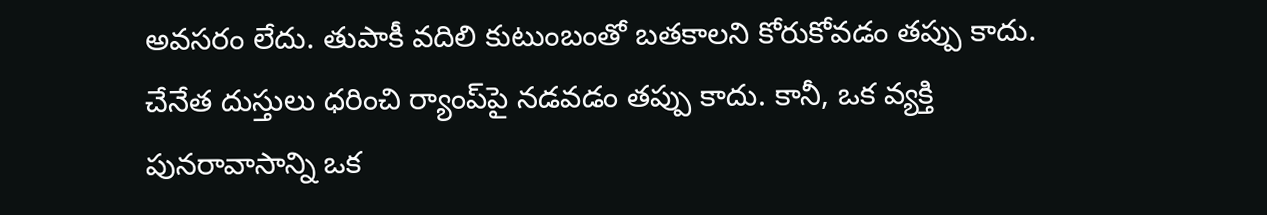అవసరం లేదు. తుపాకీ వదిలి కుటుంబంతో బతకాలని కోరుకోవడం తప్పు కాదు. చేనేత దుస్తులు ధరించి ర్యాంప్‌పై నడవడం తప్పు కాదు. కానీ, ఒక వ్యక్తి పునరావాసాన్ని ఒక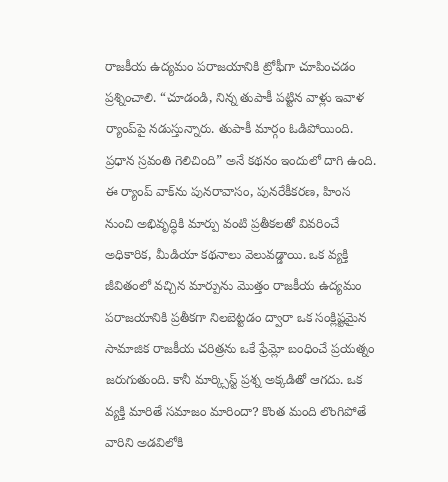రాజకీయ ఉద్యమం పరాజయానికి ట్రోఫీగా చూపించడం ప్రశ్నించాలి. “చూడండి, నిన్న తుపాకీ పట్టిన వాళ్లు ఇవాళ ర్యాంప్‌పై నడుస్తున్నారు. తుపాకీ మార్గం ఓడిపోయింది. ప్రధాన స్రవంతి గెలిచింది” అనే కథనం ఇందులో దాగి ఉంది. ఈ ర్యాంప్ వాక్‌ను పునరావాసం, పునరేకీకరణ, హింస నుంచి అభివృద్ధికి మార్పు వంటి ప్రతీకలతో వివరించే అధికారిక, మీడియా కథనాలు వెలువడ్డాయి. ఒక వ్యక్తి జీవితంలో వచ్చిన మార్పును మొత్తం రాజకీయ ఉద్యమం పరాజయానికి ప్రతీకగా నిలబెట్టడం ద్వారా ఒక సంక్లిష్టమైన సామాజిక రాజకీయ చరిత్రను ఒకే ఫ్రేమ్లో బంధించే ప్రయత్నం జరుగుతుంది. కానీ మార్క్సిస్ట్ ప్రశ్న అక్కడితో ఆగదు. ఒక వ్యక్తి మారితే సమాజం మారిందా? కొంత మంది లొంగిపోతే వారిని అడవిలోకి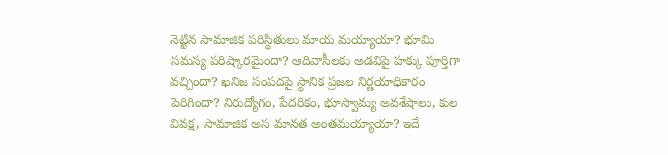నెట్టిన సామాజిక పరిస్థితులు మాయ మయ్యాయా? భూమి సమస్య పరిష్కారమైందా? ఆదివాసీలకు అడవిపై హక్కు పూర్తిగా వచ్చిందా? ఖనిజ సంపదపై స్థానిక ప్రజల నిర్ణయాధికారం పెరిగిందా? నిరుద్యోగం, పేదరికం, భూస్వామ్య అవశేషాలు, కుల వివక్ష, సామాజిక అస మానత అంతమయ్యాయా? ఇదే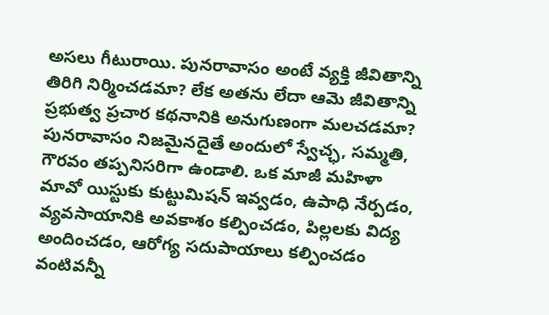అసలు గీటురాయి. పునరావాసం అంటే వ్యక్తి జీవితాన్ని తిరిగి నిర్మించడమా? లేక అతను లేదా ఆమె జీవితాన్ని ప్రభుత్వ ప్రచార కథనానికి అనుగుణంగా మలచడమా? పునరావాసం నిజమైనదైతే అందులో స్వేచ్ఛ, సమ్మతి, గౌరవం తప్పనిసరిగా ఉండాలి. ఒక మాజీ మహిళా మావో యిస్టుకు కుట్టుమిషన్ ఇవ్వడం, ఉపాధి నేర్పడం, వ్యవసాయానికి అవకాశం కల్పించడం, పిల్లలకు విద్య అందించడం, ఆరోగ్య సదుపాయాలు కల్పించడం వంటివన్నీ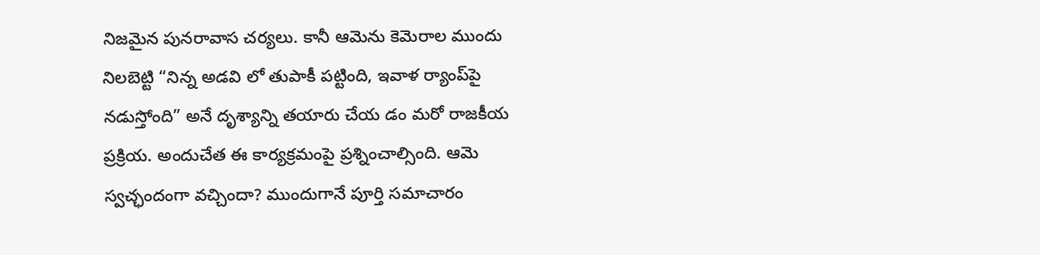నిజమైన పునరావాస చర్యలు. కానీ ఆమెను కెమెరాల ముందు నిలబెట్టి “నిన్న అడవి లో తుపాకీ పట్టింది, ఇవాళ ర్యాంప్‌పై నడుస్తోంది” అనే దృశ్యాన్ని తయారు చేయ డం మరో రాజకీయ ప్రక్రియ. అందుచేత ఈ కార్యక్రమంపై ప్రశ్నించాల్సింది. ఆమె స్వచ్ఛందంగా వచ్చిందా? ముందుగానే పూర్తి సమాచారం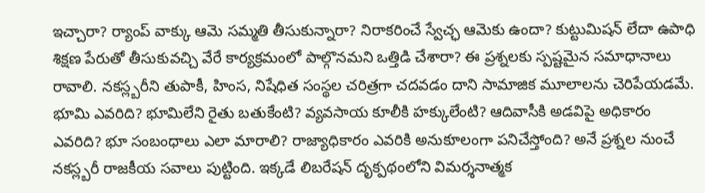ఇచ్చారా? ర్యాంప్ వాక్కు ఆమె సమ్మతి తీసుకున్నారా? నిరాకరించే స్వేచ్ఛ ఆమెకు ఉందా? కుట్టుమిషన్ లేదా ఉపాధి శిక్షణ పేరుతో తీసుకువచ్చి వేరే కార్యక్రమంలో పాల్గొనమని ఒత్తిడి చేశారా? ఈ ప్రశ్నలకు స్పష్టమైన సమాధానాలు రావాలి. నకస్ల్బరీని తుపాకీ, హింస, నిషేధిత సంస్థల చరిత్రగా చదవడం దాని సామాజిక మూలాలను చెరిపేయడమే. భూమి ఎవరిది? భూమిలేని రైతు బతుకేంటి? వ్యవసాయ కూలీకి హక్కులేంటి? ఆదివాసీకి అడవిపై అధికారం ఎవరిది? భూ సంబంధాలు ఎలా మారాలి? రాజ్యాధికారం ఎవరికి అనుకూలంగా పనిచేస్తోంది? అనే ప్రశ్నల నుంచే నకస్ల్బరీ రాజకీయ సవాలు పుట్టింది. ఇక్కడే లిబరేషన్ దృక్పథంలోని విమర్శనాత్మక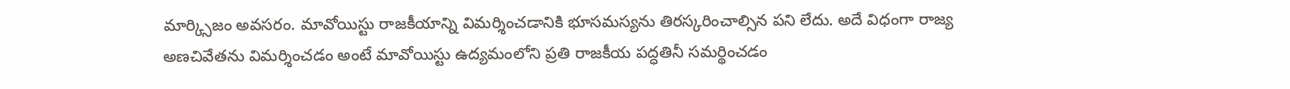మార్క్సిజం అవసరం. మావోయిస్టు రాజకీయాన్ని విమర్శించడానికి భూసమస్యను తిరస్కరించాల్సిన పని లేదు. అదే విధంగా రాజ్య అణచివేతను విమర్శించడం అంటే మావోయిస్టు ఉద్యమంలోని ప్రతి రాజకీయ పద్ధతినీ సమర్థించడం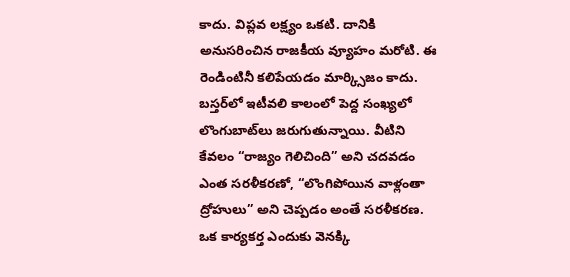కాదు. విప్లవ లక్ష్యం ఒకటి. దానికి అనుసరించిన రాజకీయ వ్యూహం మరోటి. ఈ రెండింటినీ కలిపేయడం మార్క్సిజం కాదు. బస్తర్‌లో ఇటీవలి కాలంలో పెద్ద సంఖ్యలో లొంగుబాట్‌లు జరుగుతున్నాయి. వీటిని కేవలం “రాజ్యం గెలిచింది” అని చదవడం ఎంత సరళీకరణో, “లొంగిపోయిన వాళ్లంతా ద్రోహులు” అని చెప్పడం అంతే సరళీకరణ. ఒక కార్యకర్త ఎందుకు వెనక్కి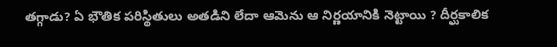తగ్గాడు? ఏ భౌతిక పరిస్థితులు అతడిని లేదా ఆమెను ఆ నిర్ణయానికి నెట్టాయి ? దీర్ఘకాలిక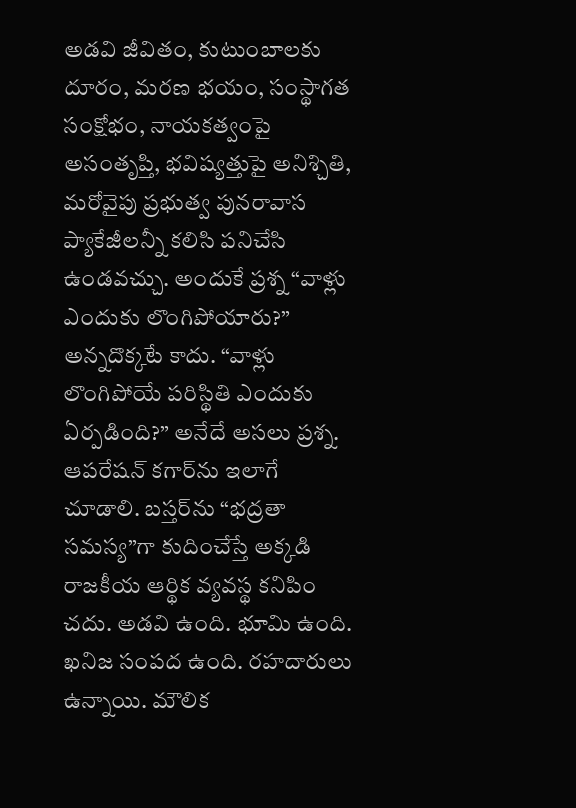అడవి జీవితం, కుటుంబాలకు దూరం, మరణ భయం, సంస్థాగత సంక్షోభం, నాయకత్వంపై అసంతృప్తి, భవిష్యత్తుపై అనిశ్చితి, మరోవైపు ప్రభుత్వ పునరావాస ప్యాకేజీలన్నీ కలిసి పనిచేసి ఉండవచ్చు. అందుకే ప్రశ్న “వాళ్లు ఎందుకు లొంగిపోయారు?” అన్నదొక్కటే కాదు. “వాళ్లు లొంగిపోయే పరిస్థితి ఎందుకు ఏర్పడింది?” అనేదే అసలు ప్రశ్న. ఆపరేషన్ కగార్‌ను ఇలాగే చూడాలి. బస్తర్‌ను “భద్రతా సమస్య”గా కుదించేస్తే అక్కడి రాజకీయ ఆర్థిక వ్యవస్థ కనిపిం చదు. అడవి ఉంది. భూమి ఉంది. ఖనిజ సంపద ఉంది. రహదారులు ఉన్నాయి. మౌలిక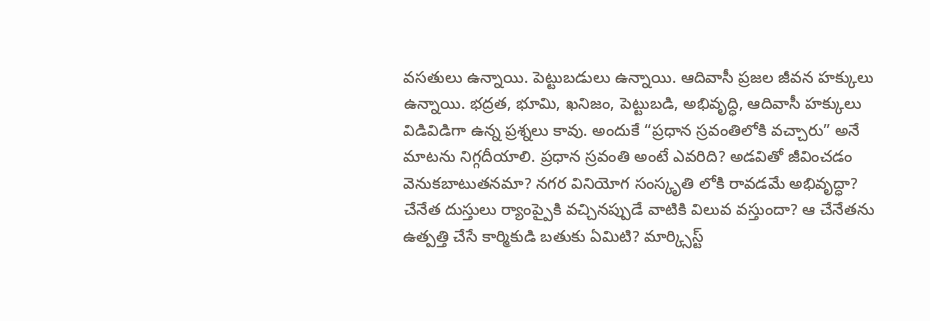వసతులు ఉన్నాయి. పెట్టుబడులు ఉన్నాయి. ఆదివాసీ ప్రజల జీవన హక్కులు ఉన్నాయి. భద్రత, భూమి, ఖనిజం, పెట్టుబడి, అభివృద్ధి, ఆదివాసీ హక్కులు విడివిడిగా ఉన్న ప్రశ్నలు కావు. అందుకే “ప్రధాన స్రవంతిలోకి వచ్చారు” అనే మాటను నిగ్గదీయాలి. ప్రధాన స్రవంతి అంటే ఎవరిది? అడవితో జీవించడం వెనుకబాటుతనమా? నగర వినియోగ సంస్కృతి లోకి రావడమే అభివృద్ధా? చేనేత దుస్తులు ర్యాంప్పైకి వచ్చినప్పుడే వాటికి విలువ వస్తుందా? ఆ చేనేతను ఉత్పత్తి చేసే కార్మికుడి బతుకు ఏమిటి? మార్క్సిస్ట్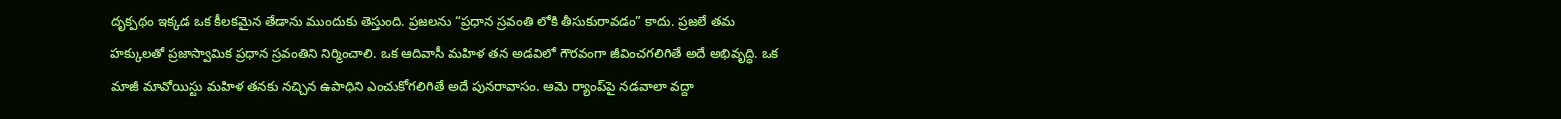దృక్పథం ఇక్కడ ఒక కీలకమైన తేడాను ముందుకు తెస్తుంది. ప్రజలను “ప్రధాన స్రవంతి లోకి తీసుకురావడం” కాదు. ప్రజలే తమ హక్కులతో ప్రజాస్వామిక ప్రధాన స్రవంతిని నిర్మించాలి. ఒక ఆదివాసీ మహిళ తన అడవిలో గౌరవంగా జీవించగలిగితే అదే అభివృద్ధి. ఒక మాజీ మావోయిస్టు మహిళ తనకు నచ్చిన ఉపాధిని ఎంచుకోగలిగితే అదే పునరావాసం. ఆమె ర్యాంప్‌పై నడవాలా వద్దా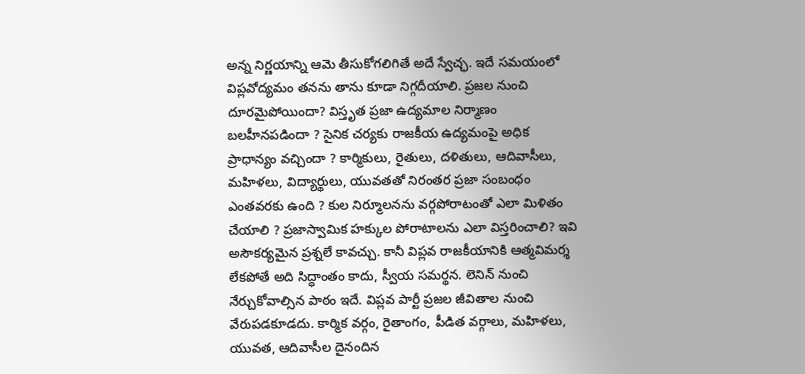అన్న నిర్ణయాన్ని ఆమె తీసుకోగలిగితే అదే స్వేచ్ఛ. ఇదే సమయంలో విప్లవోద్యమం తనను తాను కూడా నిగ్గదీయాలి. ప్రజల నుంచి దూరమైపోయిందా? విస్తృత ప్రజా ఉద్యమాల నిర్మాణం బలహీనపడిందా ? సైనిక చర్యకు రాజకీయ ఉద్యమంపై అధిక ప్రాధాన్యం వచ్చిందా ? కార్మికులు, రైతులు, దళితులు, ఆదివాసీలు, మహిళలు, విద్యార్థులు, యువతతో నిరంతర ప్రజా సంబంధం ఎంతవరకు ఉంది ? కుల నిర్మూలనను వర్గపోరాటంతో ఎలా మిళితం చేయాలి ? ప్రజాస్వామిక హక్కుల పోరాటాలను ఎలా విస్తరించాలి? ఇవి అసౌకర్యమైన ప్రశ్నలే కావచ్చు. కానీ విప్లవ రాజకీయానికి ఆత్మవిమర్శ లేకపోతే అది సిద్ధాంతం కాదు, స్వీయ సమర్థన. లెనిన్ నుంచి నేర్చుకోవాల్సిన పాఠం ఇదే. విప్లవ పార్టీ ప్రజల జీవితాల నుంచి వేరుపడకూడదు. కార్మిక వర్గం, రైతాంగం, పీడిత వర్గాలు, మహిళలు, యువత, ఆదివాసీల దైనందిన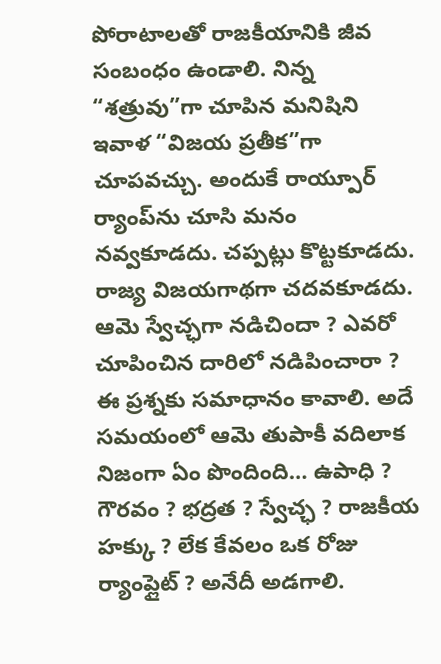పోరాటాలతో రాజకీయానికి జీవ సంబంధం ఉండాలి. నిన్న “శత్రువు”గా చూపిన మనిషిని ఇవాళ “విజయ ప్రతీక”గా చూపవచ్చు. అందుకే రాయ్పూర్ ర్యాంప్‌ను చూసి మనం నవ్వకూడదు. చప్పట్లు కొట్టకూడదు. రాజ్య విజయగాథగా చదవకూడదు. ఆమె స్వేచ్ఛగా నడిచిందా ? ఎవరో చూపించిన దారిలో నడిపించారా ? ఈ ప్రశ్నకు సమాధానం కావాలి. అదే సమయంలో ఆమె తుపాకీ వదిలాక నిజంగా ఏం పొందింది… ఉపాధి ? గౌరవం ? భద్రత ? స్వేచ్ఛ ? రాజకీయ హక్కు ? లేక కేవలం ఒక రోజు ర్యాంప్లైట్ ? అనేదీ అడగాలి.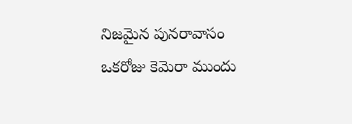నిజమైన పునరావాసం ఒకరోజు కెమెరా ముందు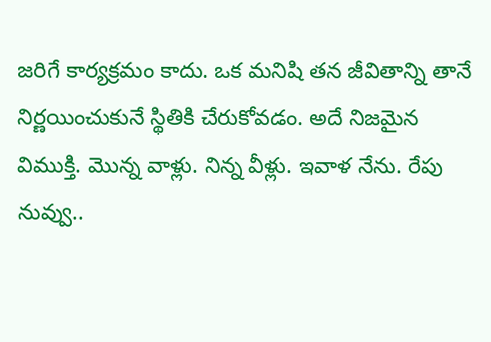జరిగే కార్యక్రమం కాదు. ఒక మనిషి తన జీవితాన్ని తానే నిర్ణయించుకునే స్థితికి చేరుకోవడం. అదే నిజమైన విముక్తి. మొన్న వాళ్లు. నిన్న వీళ్లు. ఇవాళ నేను. రేపు నువ్వు..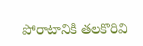పోరాటానికి తలకొరివి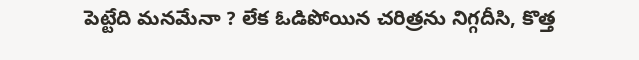పెట్టేది మనమేనా ? లేక ఓడిపోయిన చరిత్రను నిగ్గదీసి, కొత్త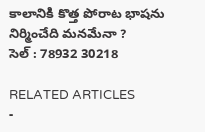కాలానికి కొత్త పోరాట భాషను నిర్మించేది మనమేనా ?
సెల్ : 78932 30218

RELATED ARTICLES
-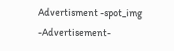Advertisment -spot_img
-Advertisement-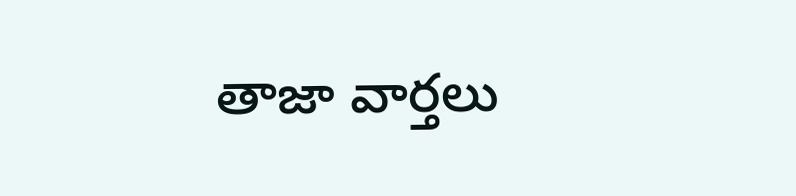తాజా వార్తలు